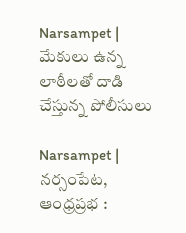Narsampet | మేకులు ఉన్న లాఠీలతో దాడి చేస్తున్న పోలీసులు

Narsampet | నర్సంపేట, ఆంధ్రప్రభ :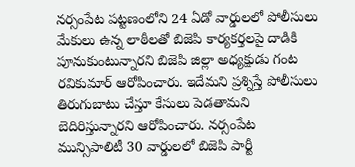నర్సంపేట పట్టణంలోని 24 ఏడో వార్డులలో పోలీసులు మేకులు ఉన్న లాఠీలతో బిజెపి కార్యకర్తలపై దాడికి పూనుకుంటున్నారని బిజెపి జిల్లా అధ్యక్షుడు గంట రవికుమార్ ఆరోపించారు. ఇదేమని ప్రశ్నిస్తే పోలీసులు తిరుగుబాటు చేస్తూ కేసులు పెడతామని బెదిరిస్తున్నారని ఆరోపించారు. నర్సంపేట మున్సిపాలిటీ 30 వార్డులలో బిజెపి పార్టీ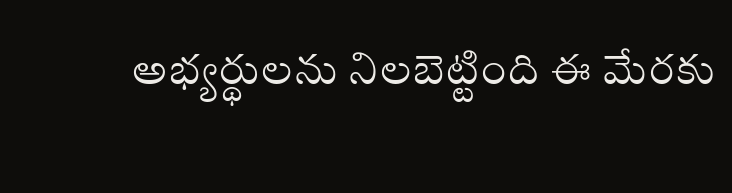అభ్యర్థులను నిలబెట్టింది ఈ మేరకు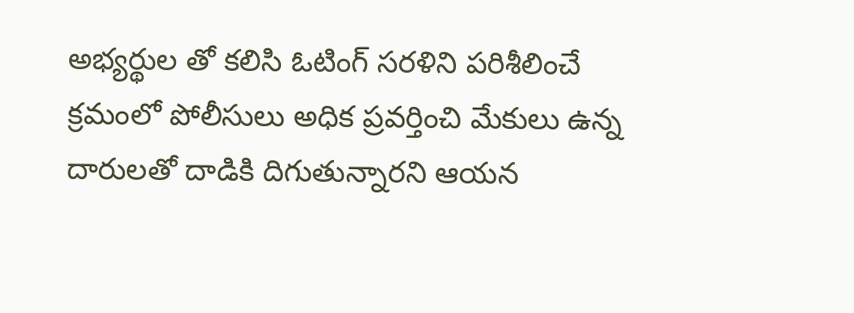అభ్యర్థుల తో కలిసి ఓటింగ్ సరళిని పరిశీలించే క్రమంలో పోలీసులు అధిక ప్రవర్తించి మేకులు ఉన్న దారులతో దాడికి దిగుతున్నారని ఆయన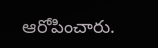ఆరోపించారు.